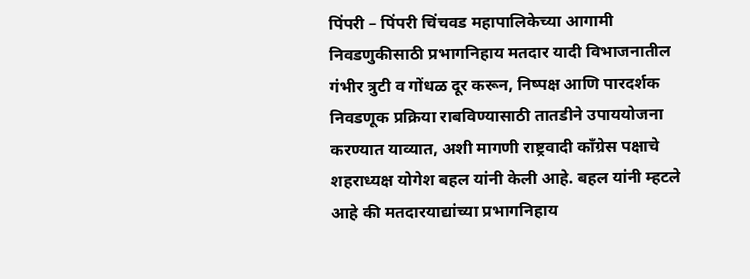पिंपरी – पिंपरी चिंचवड महापालिकेच्या आगामी निवडणुकीसाठी प्रभागनिहाय मतदार यादी विभाजनातील गंभीर त्रुटी व गोंधळ दूर करून, निष्पक्ष आणि पारदर्शक निवडणूक प्रक्रिया राबविण्यासाठी तातडीने उपाययोजना करण्यात याव्यात, अशी मागणी राष्ट्रवादी काँग्रेस पक्षाचे शहराध्यक्ष योगेश बहल यांनी केली आहे. बहल यांनी म्हटले आहे की मतदारयाद्यांच्या प्रभागनिहाय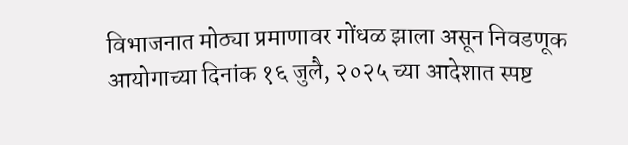विभाजनात मोठ्या प्रमाणावर गोंधळ झाला असून निवडणूक आयोगाच्या दिनांक १६ जुलै, २०२५ च्या आदेशात स्पष्ट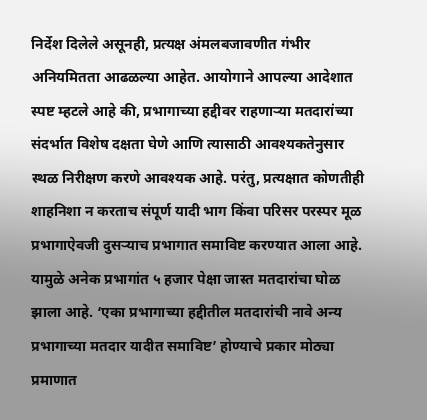निर्देश दिलेले असूनही, प्रत्यक्ष अंमलबजावणीत गंभीर अनियमितता आढळल्या आहेत. आयोगाने आपल्या आदेशात स्पष्ट म्हटले आहे की, प्रभागाच्या हद्दीवर राहणाऱ्या मतदारांच्या संदर्भात विशेष दक्षता घेणे आणि त्यासाठी आवश्यकतेनुसार स्थळ निरीक्षण करणे आवश्यक आहे. परंतु, प्रत्यक्षात कोणतीही शाहनिशा न करताच संपूर्ण यादी भाग किंवा परिसर परस्पर मूळ प्रभागाऐवजी दुसऱ्याच प्रभागात समाविष्ट करण्यात आला आहे. यामुळे अनेक प्रभागांत ५ हजार पेक्षा जास्त मतदारांचा घोळ झाला आहे. ‘एका प्रभागाच्या हद्दीतील मतदारांची नावे अन्य प्रभागाच्या मतदार यादीत समाविष्ट’ होण्याचे प्रकार मोठ्या प्रमाणात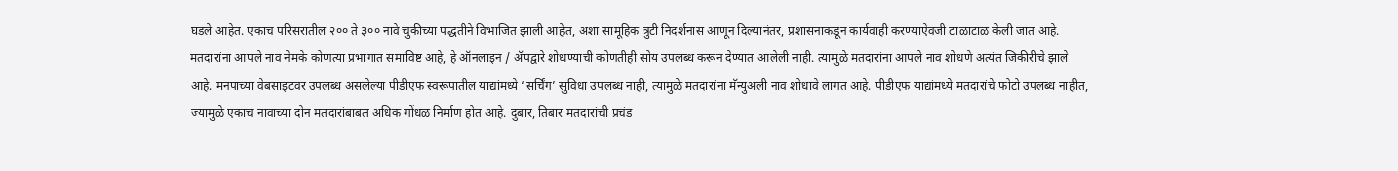घडले आहेत. एकाच परिसरातील २०० ते ३०० नावे चुकीच्या पद्धतीने विभाजित झाली आहेत, अशा सामूहिक त्रुटी निदर्शनास आणून दिल्यानंतर, प्रशासनाकडून कार्यवाही करण्याऐवजी टाळाटाळ केली जात आहे. मतदारांना आपले नाव नेमके कोणत्या प्रभागात समाविष्ट आहे, हे ऑनलाइन / ॲपद्वारे शोधण्याची कोणतीही सोय उपलब्ध करून देण्यात आलेली नाही. त्यामुळे मतदारांना आपले नाव शोधणे अत्यंत जिकीरीचे झाले आहे. मनपाच्या वेबसाइटवर उपलब्ध असलेल्या पीडीएफ स्वरूपातील याद्यांमध्ये ‘सर्चिंग’ सुविधा उपलब्ध नाही, त्यामुळे मतदारांना मॅन्युअली नाव शोधावे लागत आहे. पीडीएफ याद्यांमध्ये मतदारांचे फोटो उपलब्ध नाहीत, ज्यामुळे एकाच नावाच्या दोन मतदारांबाबत अधिक गोंधळ निर्माण होत आहे. दुबार, तिबार मतदारांची प्रचंड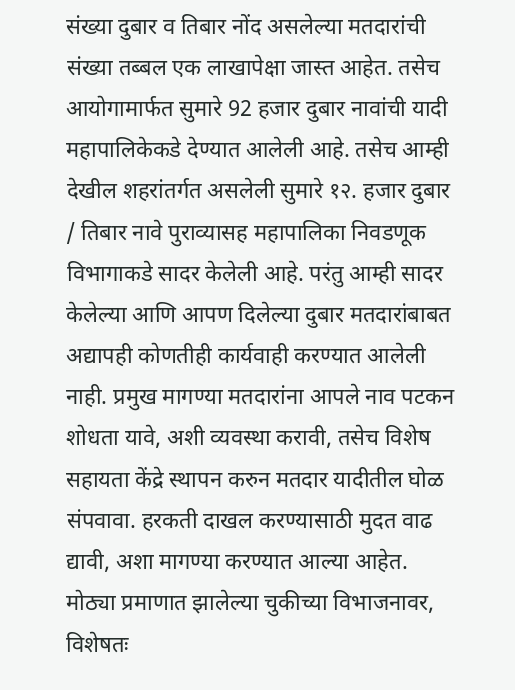संख्या दुबार व तिबार नोंद असलेल्या मतदारांची संख्या तब्बल एक लाखापेक्षा जास्त आहेत. तसेच आयोगामार्फत सुमारे 92 हजार दुबार नावांची यादी महापालिकेकडे देण्यात आलेली आहे. तसेच आम्ही देखील शहरांतर्गत असलेली सुमारे १२. हजार दुबार / तिबार नावे पुराव्यासह महापालिका निवडणूक विभागाकडे सादर केलेली आहे. परंतु आम्ही सादर केलेल्या आणि आपण दिलेल्या दुबार मतदारांबाबत अद्यापही कोणतीही कार्यवाही करण्यात आलेली नाही. प्रमुख मागण्या मतदारांना आपले नाव पटकन शोधता यावे, अशी व्यवस्था करावी, तसेच विशेष सहायता केंद्रे स्थापन करुन मतदार यादीतील घोळ संपवावा. हरकती दाखल करण्यासाठी मुदत वाढ द्यावी, अशा मागण्या करण्यात आल्या आहेत. मोठ्या प्रमाणात झालेल्या चुकीच्या विभाजनावर, विशेषतः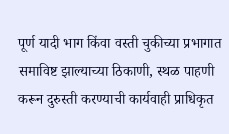पूर्ण यादी भाग किंवा वस्ती चुकीच्या प्रभागात समाविष्ट झाल्याच्या ठिकाणी, स्थळ पाहणी करून दुरुस्ती करण्याची कार्यवाही प्राधिकृत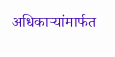अधिकाऱ्यांमार्फत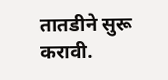तातडीने सुरू करावी.